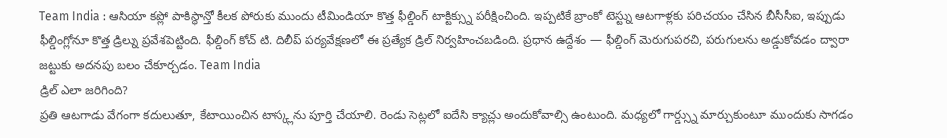Team India : ఆసియా కప్లో పాకిస్థాన్తో కీలక పోరుకు ముందు టీమిండియా కొత్త ఫీల్డింగ్ టాక్టిక్స్ను పరీక్షించింది. ఇప్పటికే బ్రాంకో టెస్ట్ను ఆటగాళ్లకు పరిచయం చేసిన బీసీసీఐ, ఇప్పుడు ఫీల్డింగ్లోనూ కొత్త డ్రిల్ను ప్రవేశపెట్టింది. ఫీల్డింగ్ కోచ్ టి. దిలీప్ పర్యవేక్షణలో ఈ ప్రత్యేక డ్రిల్ నిర్వహించబడింది. ప్రధాన ఉద్దేశం — ఫీల్డింగ్ మెరుగుపరచి, పరుగులను అడ్డుకోవడం ద్వారా జట్టుకు అదనపు బలం చేకూర్చడం. Team India
డ్రిల్ ఎలా జరిగింది?
ప్రతి ఆటగాడు వేగంగా కదులుతూ, కేటాయించిన టాస్క్లను పూర్తి చేయాలి. రెండు సెట్లలో ఐదేసి క్యాచ్లు అందుకోవాల్సి ఉంటుంది. మధ్యలో గార్డ్స్ను మార్చుకుంటూ ముందుకు సాగడం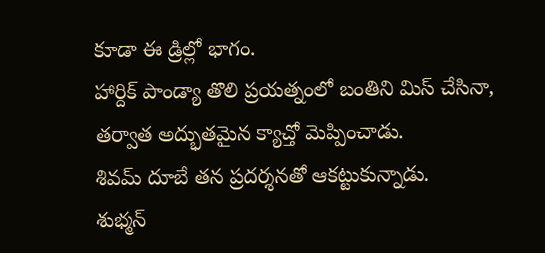కూడా ఈ డ్రిల్లో భాగం.
హార్దిక్ పాండ్యా తొలి ప్రయత్నంలో బంతిని మిస్ చేసినా, తర్వాత అద్భుతమైన క్యాచ్తో మెప్పించాడు.
శివమ్ దూబే తన ప్రదర్శనతో ఆకట్టుకున్నాడు.
శుభ్మన్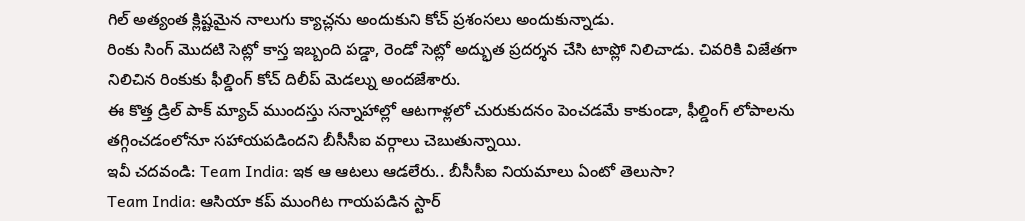గిల్ అత్యంత క్లిష్టమైన నాలుగు క్యాచ్లను అందుకుని కోచ్ ప్రశంసలు అందుకున్నాడు.
రింకు సింగ్ మొదటి సెట్లో కాస్త ఇబ్బంది పడ్డా, రెండో సెట్లో అద్భుత ప్రదర్శన చేసి టాప్లో నిలిచాడు. చివరికి విజేతగా నిలిచిన రింకుకు ఫీల్డింగ్ కోచ్ దిలీప్ మెడల్ను అందజేశారు.
ఈ కొత్త డ్రిల్ పాక్ మ్యాచ్ ముందస్తు సన్నాహాల్లో ఆటగాళ్లలో చురుకుదనం పెంచడమే కాకుండా, ఫీల్డింగ్ లోపాలను తగ్గించడంలోనూ సహాయపడిందని బీసీసీఐ వర్గాలు చెబుతున్నాయి.
ఇవీ చదవండి: Team India: ఇక ఆ ఆటలు ఆడలేరు.. బీసీసీఐ నియమాలు ఏంటో తెలుసా?
Team India: ఆసియా కప్ ముంగిట గాయపడిన స్టార్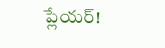ప్లేయర్!